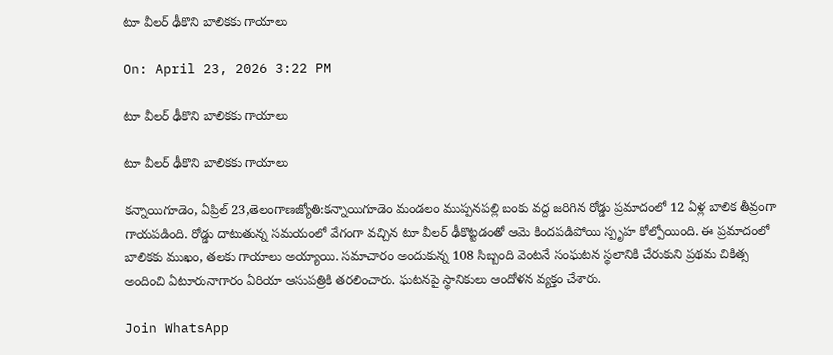టూ వీలర్ ఢీకొని బాలికకు గాయాలు

On: April 23, 2026 3:22 PM

టూ వీలర్ ఢీకొని బాలికకు గాయాలు

టూ వీలర్ ఢీకొని బాలికకు గాయాలు

కన్నాయిగూడెం, ఏప్రిల్ 23,తెలంగాణజ్యోతి:కన్నాయిగూడెం మండలం ముప్పనపల్లి బంకు వద్ద జరిగిన రోడ్డు ప్రమాదంలో 12 ఏళ్ల బాలిక తీవ్రంగా గాయపడింది. రోడ్డు దాటుతున్న సమయంలో వేగంగా వచ్చిన టూ వీలర్ ఢీకొట్టడంతో ఆమె కిందపడిపోయి స్పృహ కోల్పోయింది. ఈ ప్రమాదంలో బాలికకు ముఖం, తలకు గాయాలు అయ్యాయి. సమాచారం అందుకున్న 108 సిబ్బంది వెంటనే సంఘటన స్థలానికి చేరుకుని ప్రథమ చికిత్స అందించి ఏటూరునాగారం ఏరియా ఆసుపత్రికి తరలించారు. ఘటనపై స్థానికులు ఆందోళన వ్యక్తం చేశారు.

Join WhatsApp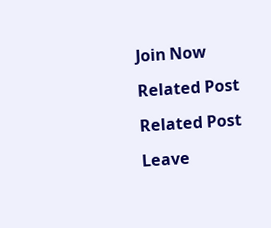Join Now

Related Post

Related Post

Leave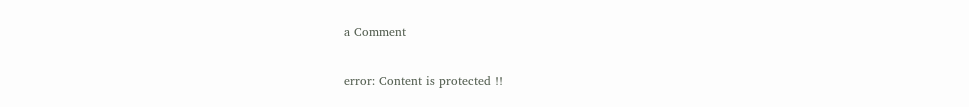a Comment

error: Content is protected !!